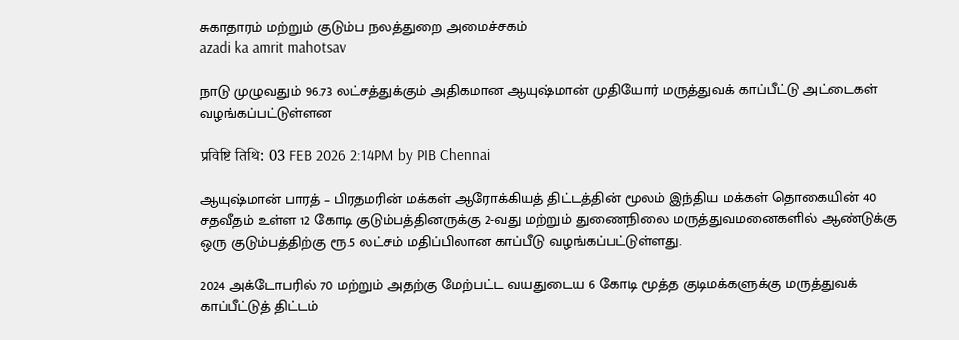சுகாதாரம் மற்றும் குடும்ப நலத்துறை அமைச்சகம்
azadi ka amrit mahotsav

நாடு முழுவதும் 96.73 லட்சத்துக்கும் அதிகமான ஆயுஷ்மான் முதியோர் மருத்துவக் காப்பீட்டு அட்டைகள் வழங்கப்பட்டுள்ளன

प्रविष्टि तिथि: 03 FEB 2026 2:14PM by PIB Chennai

ஆயுஷ்மான் பாரத் – பிரதமரின் மக்கள் ஆரோக்கியத் திட்டத்தின் மூலம் இந்திய மக்கள் தொகையின் 40 சதவீதம் உள்ள 12 கோடி குடும்பத்தினருக்கு 2-வது மற்றும் துணைநிலை மருத்துவமனைகளில் ஆண்டுக்கு ஒரு குடும்பத்திற்கு ரூ.5 லட்சம் மதிப்பிலான காப்பீடு வழங்கப்பட்டுள்ளது.

2024 அக்டோபரில் 70 மற்றும் அதற்கு மேற்பட்ட வயதுடைய 6 கோடி மூத்த குடிமக்களுக்கு மருத்துவக் காப்பீட்டுத் திட்டம்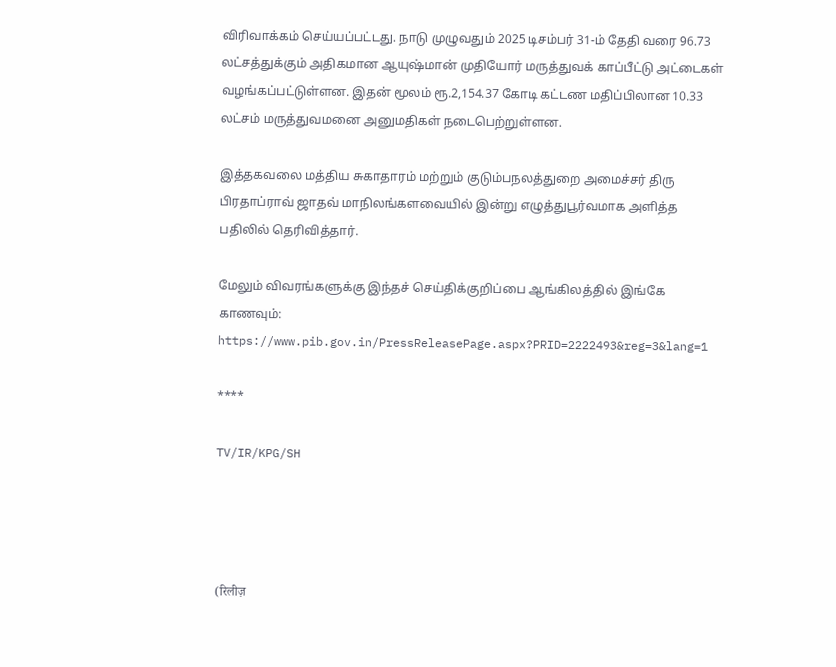விரிவாக்கம் செய்யப்பட்டது. நாடு முழுவதும் 2025 டிசம்பர் 31-ம் தேதி வரை 96.73 லட்சத்துக்கும் அதிகமான ஆயுஷ்மான் முதியோர் மருத்துவக் காப்பீட்டு அட்டைகள் வழங்கப்பட்டுள்ளன. இதன் மூலம் ரூ.2,154.37 கோடி கட்டண மதிப்பிலான 10.33 லட்சம் மருத்துவமனை அனுமதிகள் நடைபெற்றுள்ளன.

இத்தகவலை மத்திய சுகாதாரம் மற்றும் குடும்பநலத்துறை அமைச்சர் திரு பிரதாப்ராவ் ஜாதவ் மாநிலங்களவையில் இன்று எழுத்துபூர்வமாக அளித்த பதிலில் தெரிவித்தார்.

மேலும் விவரங்களுக்கு இந்தச் செய்திக்குறிப்பை ஆங்கிலத்தில் இங்கே காணவும்: https://www.pib.gov.in/PressReleasePage.aspx?PRID=2222493&reg=3&lang=1

****

TV/IR/KPG/SH




(रिलीज़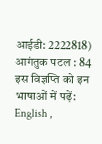आईडी: 2222818) आगंतुक पटल : 84
इस विज्ञप्ति को इन भाषाओं में पढ़ें: English ,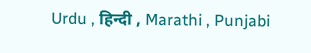Urdu , हिन्दी , Marathi , Punjabi